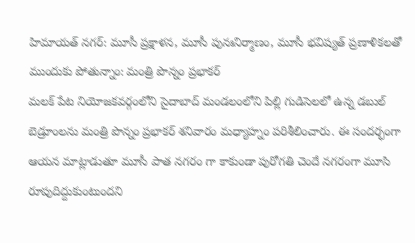హిమాయత్ నగర్: మూసీ ప్రక్షాళన, మూసీ పునఃనిర్మాణం, మూసీ భవిష్యత్ ప్రణాళికలతో ముందుకు పోతున్నాం: మంత్రి పొన్నం ప్రభాకర్
మలక్ పేట నియోజకవర్గంలోని సైదాబాద్ మండలంలోని పిల్లి గుడిసెలలో ఉన్న డబుల్ బెడ్రూంలను మంత్రి పొన్నం ప్రభాకర్ శనివారం మధ్యాహ్నం పరిశీలించారు. ఈ సందర్భంగా ఆయన మాట్లాడుతూ మూసీ పాత నగరం గా కాకుండా పురోగతి చెందే నగరంగా మూసి రూపుదిద్దుకుంటుందని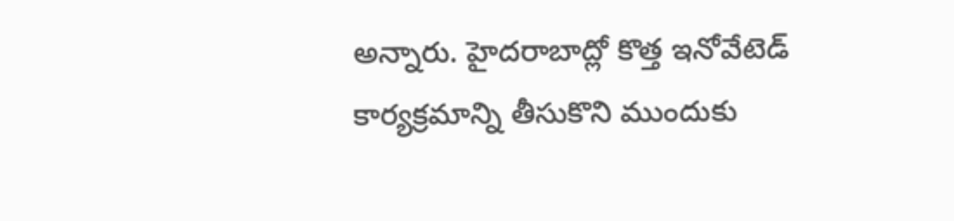అన్నారు. హైదరాబాద్లో కొత్త ఇనోవేటెడ్ కార్యక్రమాన్ని తీసుకొని ముందుకు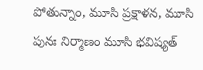పోతున్నాం, మూసి ప్రక్షాళన, మూసి పునః నిర్మాణం మూసి భవిష్యత్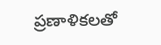ప్రణాళికలతో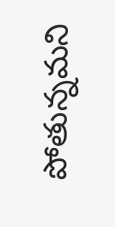పోతున్నమని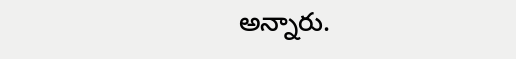అన్నారు.